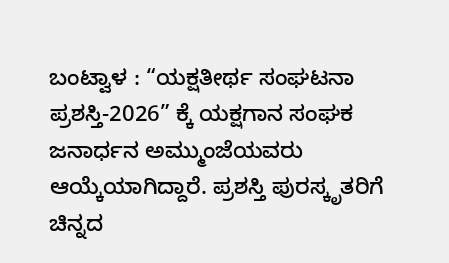ಬಂಟ್ವಾಳ : “ಯಕ್ಷತೀರ್ಥ ಸಂಘಟನಾ ಪ್ರಶಸ್ತಿ-2026” ಕ್ಕೆ ಯಕ್ಷಗಾನ ಸಂಘಕ ಜನಾರ್ಧನ ಅಮ್ಮುಂಜೆಯವರು ಆಯ್ಕೆಯಾಗಿದ್ದಾರೆ. ಪ್ರಶಸ್ತಿ ಪುರಸ್ಕೃತರಿಗೆ ಚಿನ್ನದ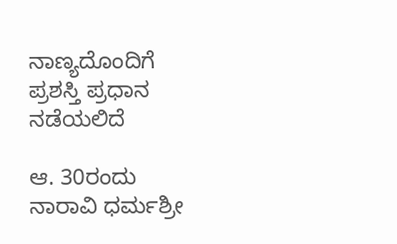ನಾಣ್ಯದೊಂದಿಗೆ ಪ್ರಶಸ್ತಿ ಪ್ರಧಾನ ನಡೆಯಲಿದೆ

ಆ. 30ರಂದು ನಾರಾವಿ ಧರ್ಮಶ್ರೀ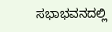ಸಭಾಭವನದಲ್ಲಿ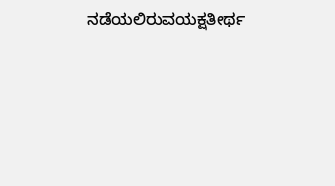ನಡೆಯಲಿರುವಯಕ್ಷತೀರ್ಥ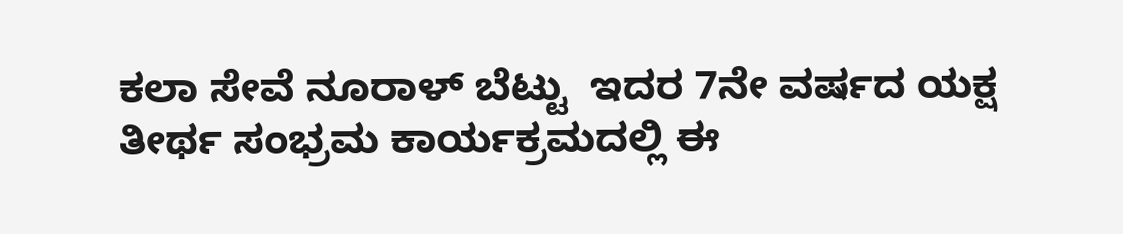ಕಲಾ ಸೇವೆ ನೂರಾಳ್ ಬೆಟ್ಟು  ಇದರ 7ನೇ ವರ್ಷದ ಯಕ್ಷ ತೀರ್ಥ ಸಂಭ್ರಮ ಕಾರ್ಯಕ್ರಮದಲ್ಲಿ ಈ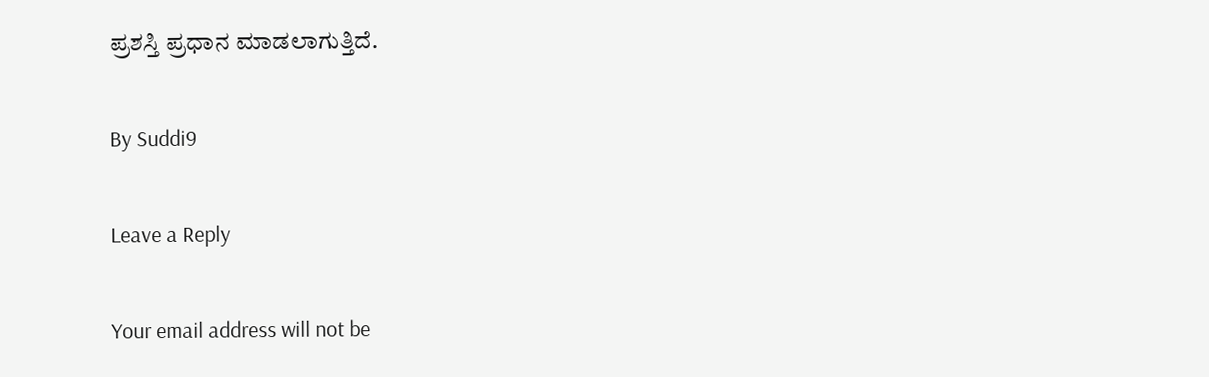ಪ್ರಶಸ್ತಿ ಪ್ರಧಾನ ಮಾಡಲಾಗುತ್ತಿದೆ.

By Suddi9

Leave a Reply

Your email address will not be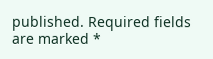published. Required fields are marked *